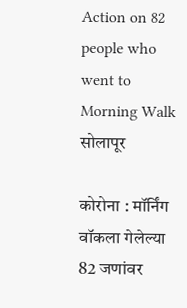Action on 82 people who went to Morning Walk
सोलापूर

कोरोना : मॉर्निंग वॉकला गेलेल्या 82 जणांवर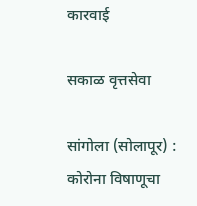कारवाई

सकाळ वृत्तसेवा

सांगोला (सोलापूर) : कोरोना विषाणूचा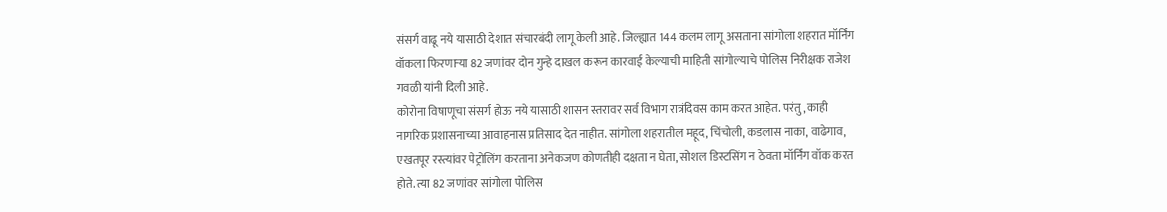संसर्ग वाढू नये यासाठी देशात संचारबंदी लागू केली आहे. जिल्ह्यात 144 कलम लागू असताना सांगोला शहरात मॉर्निंग वॉकला फिरणाऱ्या 82 जणांवर दोन गुन्हे दाखल करून कारवाई केल्याची माहिती सांगोल्याचे पोलिस निरीक्षक राजेश गवळी यांनी दिली आहे.
कोरोना विषाणूचा संसर्ग होऊ नये यासाठी शासन स्तरावर सर्व विभाग रात्रंदिवस काम करत आहेत. परंतु, काही नागरिक प्रशासनाच्या आवाहनास प्रतिसाद देत नाहीत. सांगोला शहरातील महूद, चिंचोली, कडलास नाका, वाढेगाव, एखतपूर रस्त्यांवर पेट्रोलिंग करताना अनेकजण कोणतीही दक्षता न घेता, सोशल डिस्टसिंग न ठेवता मॉर्निंग वॉक करत होते. त्या 82 जणांवर सांगोला पोलिस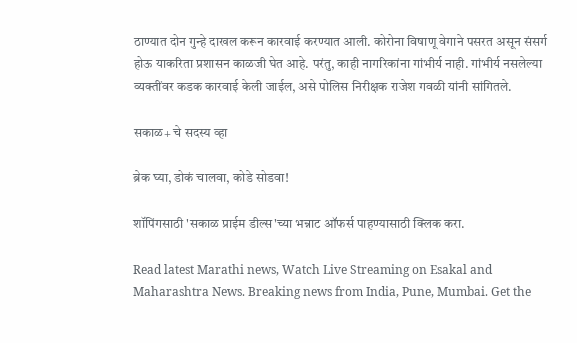ठाण्यात दोन गुन्हे दाखल करून कारवाई करण्यात आली. कोरोना विषाणू वेगाने पसरत असून संसर्ग होऊ याकरिता प्रशासन काळजी घेत आहे. परंतु, काही नागरिकांना गांभीर्य नाही. गांभीर्य नसलेल्या व्यक्तींवर कडक कारवाई केली जाईल, असे पोलिस निरीक्षक राजेश गवळी यांनी सांगितले.

सकाळ+ चे सदस्य व्हा

ब्रेक घ्या, डोकं चालवा, कोडे सोडवा!

शॉपिंगसाठी 'सकाळ प्राईम डील्स'च्या भन्नाट ऑफर्स पाहण्यासाठी क्लिक करा.

Read latest Marathi news, Watch Live Streaming on Esakal and Maharashtra News. Breaking news from India, Pune, Mumbai. Get the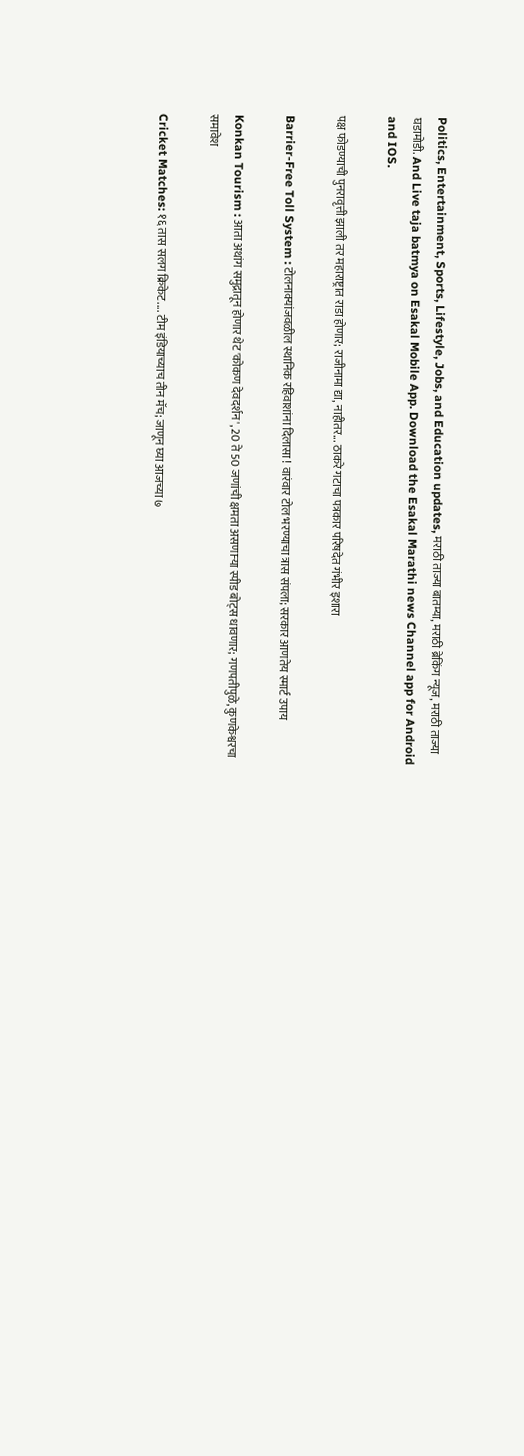Politics, Entertainment, Sports, Lifestyle, Jobs, and Education updates, मराठी ताज्या बातम्या, मराठी ब्रेकिंग न्यूज, मराठी ताज्या घडामोडी. And Live taja batmya on Esakal Mobile App. Download the Esakal Marathi news Channel app for Android and IOS.

पक्ष फोडण्याची पुनरावृत्ती झाली तर महाराष्ट्रात राडा होणार; राजीनामा द्या, नाहीतर... ठाकरे गटाचा पत्रकार परिषदेत गंभीर इशारा

Barrier-Free Toll System : टोलनाक्यांजवळील स्थानिक रहिवाशांना दिलासा ! वारंवार टोल भरण्याचा त्रास संपला; सरकार आणतेय स्मार्ट उपाय

Konkan Tourism : आता अथांग समुद्रातून होणार थेट 'कोकण देवदर्शन', 20 ते 50 जणांची क्षमता असणाऱ्या स्पीड बोट्स धावणार; गणपतीपुळे, कुणकेश्वरचा समावेश

Cricket Matches: १६ तास सलग क्रिकेट.... टीम इंडियाच्याच तीन मॅच; जाणून घ्या आजच्या ७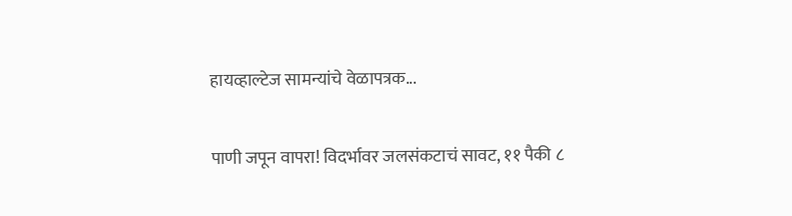हायव्हाल्टेज सामन्यांचे वेळापत्रक...

पाणी जपून वापरा! विदर्भावर जलसंकटाचं सावट, ११ पैकी ८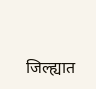जिल्ह्यात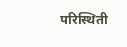परिस्थिती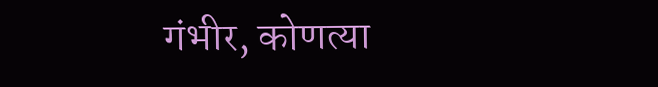गंभीर, कोणत्या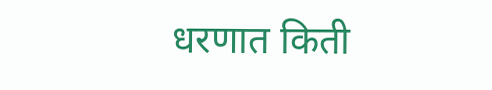धरणात किती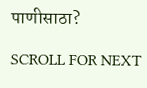पाणीसाठा?

SCROLL FOR NEXT